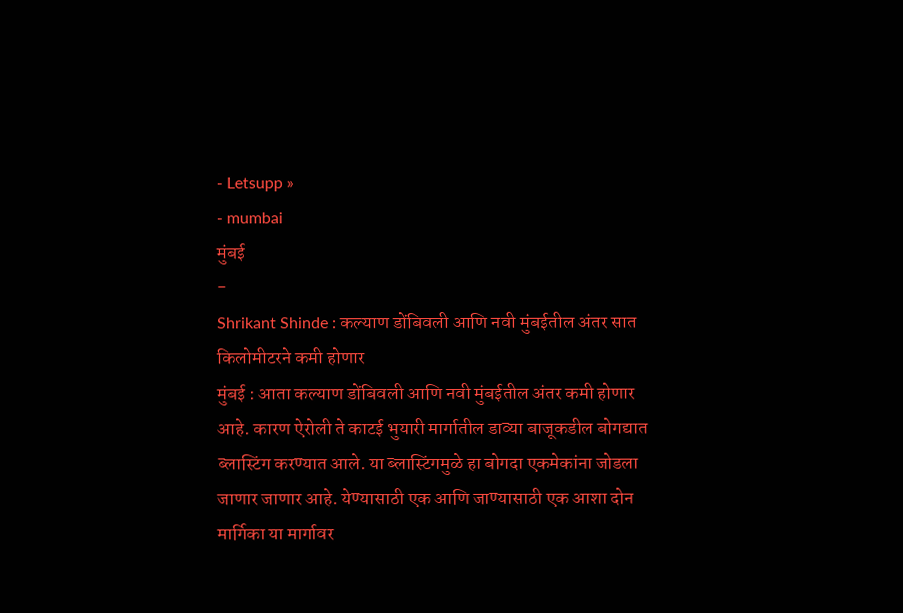- Letsupp »
- mumbai
मुंबई
-
Shrikant Shinde : कल्याण डोंबिवली आणि नवी मुंबईतील अंतर सात किलोमीटरने कमी होणार
मुंबई : आता कल्याण डोंबिवली आणि नवी मुंबईतील अंतर कमी होणार आहे. कारण ऐरोली ते काटई भुयारी मार्गातील डाव्या बाजूकडील बोगद्यात ब्लास्टिंग करण्यात आले. या ब्लास्टिंगमुळे हा बोगदा एकमेकांना जोडला जाणार जाणार आहे. येण्यासाठी एक आणि जाण्यासाठी एक आशा दोन मार्गिका या मार्गावर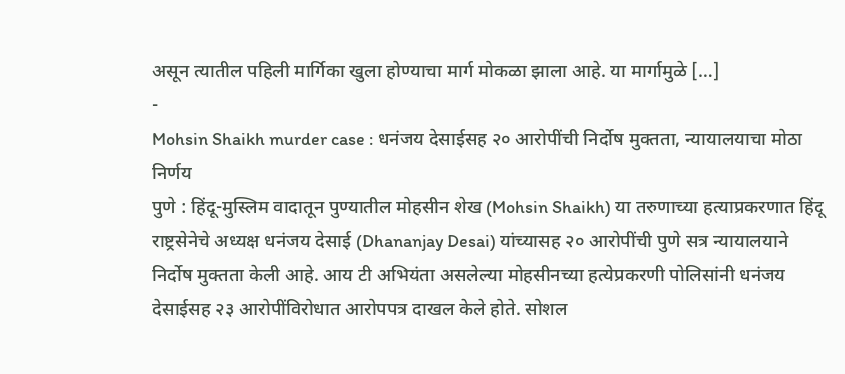असून त्यातील पहिली मार्गिका खुला होण्याचा मार्ग मोकळा झाला आहे. या मार्गामुळे […]
-
Mohsin Shaikh murder case : धनंजय देसाईसह २० आरोपींची निर्दोष मुक्तता, न्यायालयाचा मोठा निर्णय
पुणे : हिंदू-मुस्लिम वादातून पुण्यातील मोहसीन शेख (Mohsin Shaikh) या तरुणाच्या हत्याप्रकरणात हिंदू राष्ट्रसेनेचे अध्यक्ष धनंजय देसाई (Dhananjay Desai) यांच्यासह २० आरोपींची पुणे सत्र न्यायालयाने निर्दोष मुक्तता केली आहे. आय टी अभियंता असलेल्या मोहसीनच्या हत्येप्रकरणी पोलिसांनी धनंजय देसाईसह २३ आरोपींविरोधात आरोपपत्र दाखल केले होते. सोशल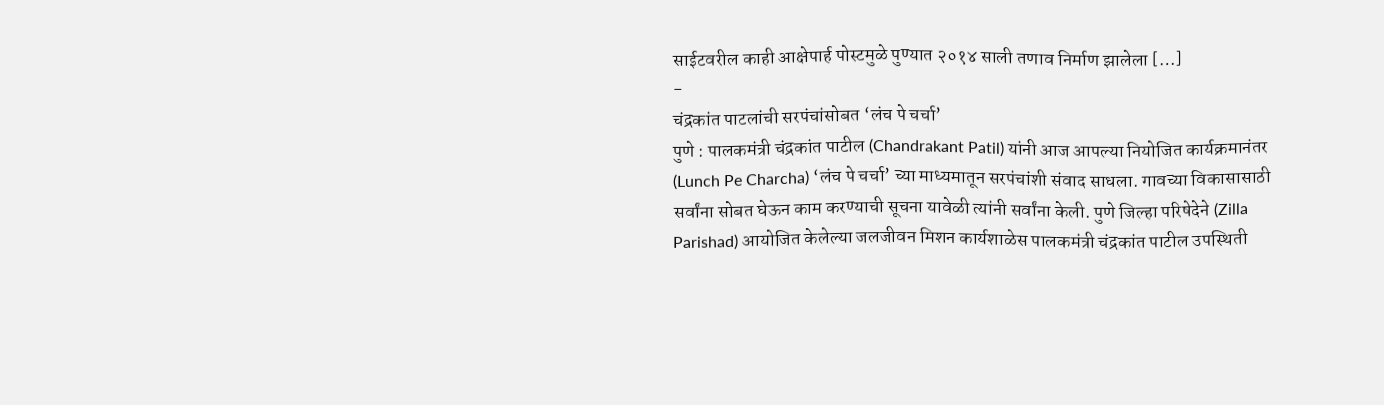साईटवरील काही आक्षेपार्ह पोस्टमुळे पुण्यात २०१४ साली तणाव निर्माण झालेला […]
-
चंद्रकांत पाटलांची सरपंचांसोबत ‘लंच पे चर्चा’
पुणे : पालकमंत्री चंद्रकांत पाटील (Chandrakant Patil) यांनी आज आपल्या नियोजित कार्यक्रमानंतर (Lunch Pe Charcha) ‘लंच पे चर्चा’ च्या माध्यमातून सरपंचांशी संवाद साधला. गावच्या विकासासाठी सर्वांना सोबत घेऊन काम करण्याची सूचना यावेळी त्यांनी सर्वांना केली. पुणे जिल्हा परिषेदेने (Zilla Parishad) आयोजित केलेल्या जलजीवन मिशन कार्यशाळेस पालकमंत्री चंद्रकांत पाटील उपस्थिती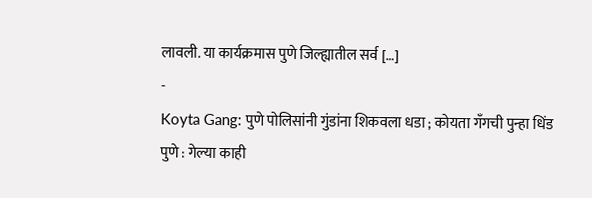लावली. या कार्यक्रमास पुणे जिल्ह्यातील सर्व […]
-
Koyta Gang: पुणे पोलिसांनी गुंडांना शिकवला धडा ; कोयता गँगची पुन्हा धिंड
पुणे : गेल्या काही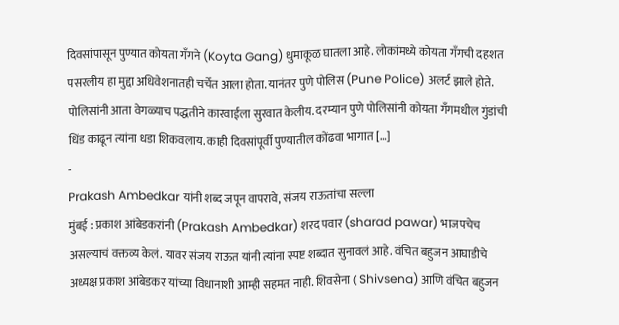दिवसांपासून पुण्यात कोयता गँगने (Koyta Gang) धुमाकूळ घातला आहे. लोकांमध्ये कोयता गँगची दहशत पसरलीय हा मुद्दा अधिवेशनातही चर्चेत आला होता. यानंतर पुणे पोलिस (Pune Police) अलर्ट झाले होते. पोलिसांनी आता वेगळ्याच पद्धतीने कारवाईला सुरवात केलीय. दरम्यान पुणे पोलिसांनी कोयता गँगमधील गुंडांची धिंड काढून त्यांना धडा शिकवलाय. काही दिवसांपूर्वी पुण्यातील कोंढवा भागात […]
-
Prakash Ambedkar यांनी शब्द जपून वापरावे, संजय राऊतांचा सल्ला
मुंबई : प्रकाश आंबेडकरांनी (Prakash Ambedkar) शरद पवार (sharad pawar) भाजपचेच असल्याचं वक्तव्य केलं. यावर संजय राऊत यांनी त्यांना स्पष्ट शब्दात सुनावलं आहे. वंचित बहुजन आघाडीचे अध्यक्ष प्रकाश आंबेडकर यांच्या विधानाशी आम्ही सहमत नाही. शिवसेना ( Shivsena) आणि वंचित बहुजन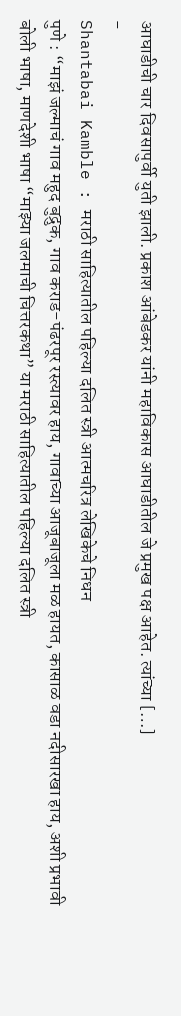आघाडीची चार दिवसापुर्वी युती झाली. प्रकाश आंबेडकर यांनी महाविकास आघाडीतील जे प्रमुख पक्ष आहेत. त्यांच्या […]
-
Shantabai Kamble : मराठी साहित्यातील पहिल्या दलित स्त्री आत्मचरित्र लेखिकेचे निधन
पुणे : “माझं जल्माचं गाव महुद बुद्रुक, गाव कराड-पंढरपूर रस्त्यावर हाय, गावाच्या आजूबाजूला मळ हायत, कासाळ वडा नदीसारखा हाय, अशी प्रभावी बोली भाषा, माणदेशी भाषा “माझ्या जलमाची चित्तरकथा” या मराठी साहित्यातील पहिल्या दलित स्त्री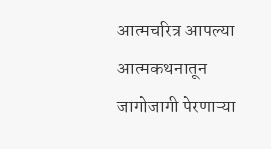आत्मचरित्र आपल्या आत्मकथनातून जागोजागी पेरणाऱ्या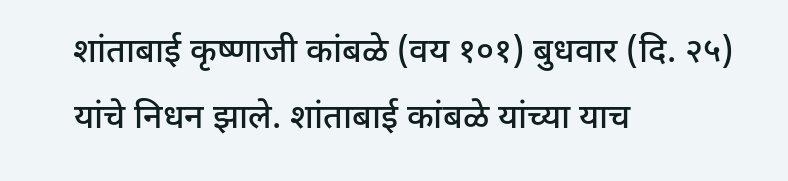शांताबाई कृष्णाजी कांबळे (वय १०१) बुधवार (दि. २५) यांचे निधन झाले. शांताबाई कांबळे यांच्या याच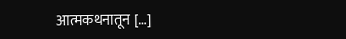आत्मकथनातून […]